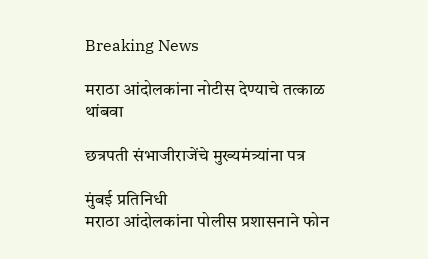Breaking News

मराठा आंदोलकांना नोटीस देण्याचे तत्काळ थांबवा

छत्रपती संभाजीराजेंचे मुख्यमंत्र्यांना पत्र

मुंबई प्रतिनिधी
मराठा आंदोलकांना पोलीस प्रशासनाने फोन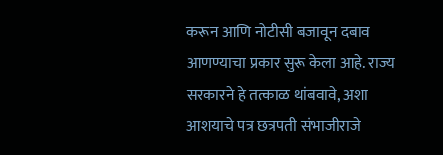करून आणि नोटीसी बजावून दबाव आणण्याचा प्रकार सुरू केला आहे. राज्य सरकारने हे तत्काळ थांबवावे, अशा आशयाचे पत्र छत्रपती संभाजीराजे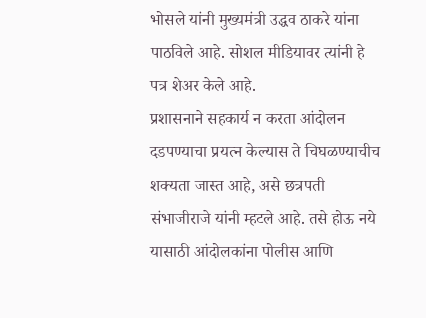भोसले यांनी मुख्यमंत्री उद्धव ठाकरे यांना पाठविले आहे. सोशल मीडियावर त्यांनी हे पत्र शेअर केले आहे.
प्रशासनाने सहकार्य न करता आंदोलन दडपण्याचा प्रयत्न केल्यास ते चिघळण्याचीच शक्यता जास्त आहे, असे छत्रपती संभाजीराजे यांनी म्हटले आहे. तसे होऊ नये यासाठी आंदोलकांना पोलीस आणि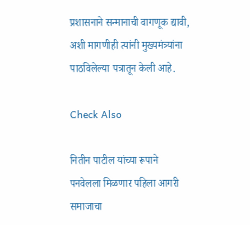प्रशासनाने सन्मानाची वागणूक द्यावी, अशी मागणीही त्यांनी मुख्यमंत्र्यांना पाठविलेल्या पत्रातून केली आहे.

Check Also

नितीन पाटील यांच्या रूपाने पनवेलला मिळणार पहिला आगरी समाजाचा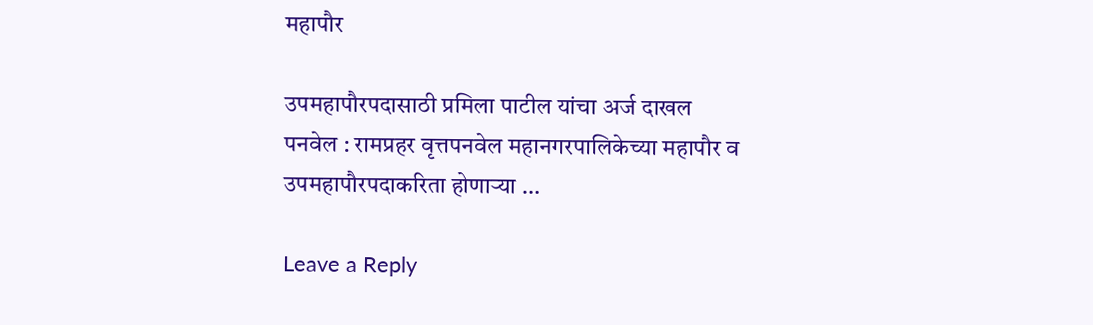महापौर

उपमहापौरपदासाठी प्रमिला पाटील यांचा अर्ज दाखल पनवेल : रामप्रहर वृत्तपनवेल महानगरपालिकेच्या महापौर व उपमहापौरपदाकरिता होणार्‍या …

Leave a Reply